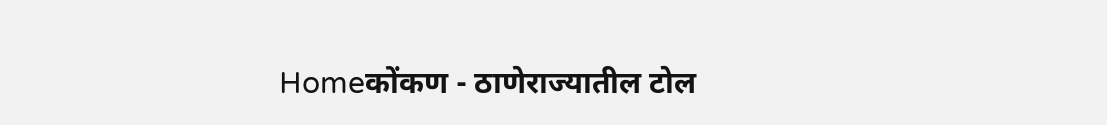Homeकोंकण - ठाणेराज्यातील टोल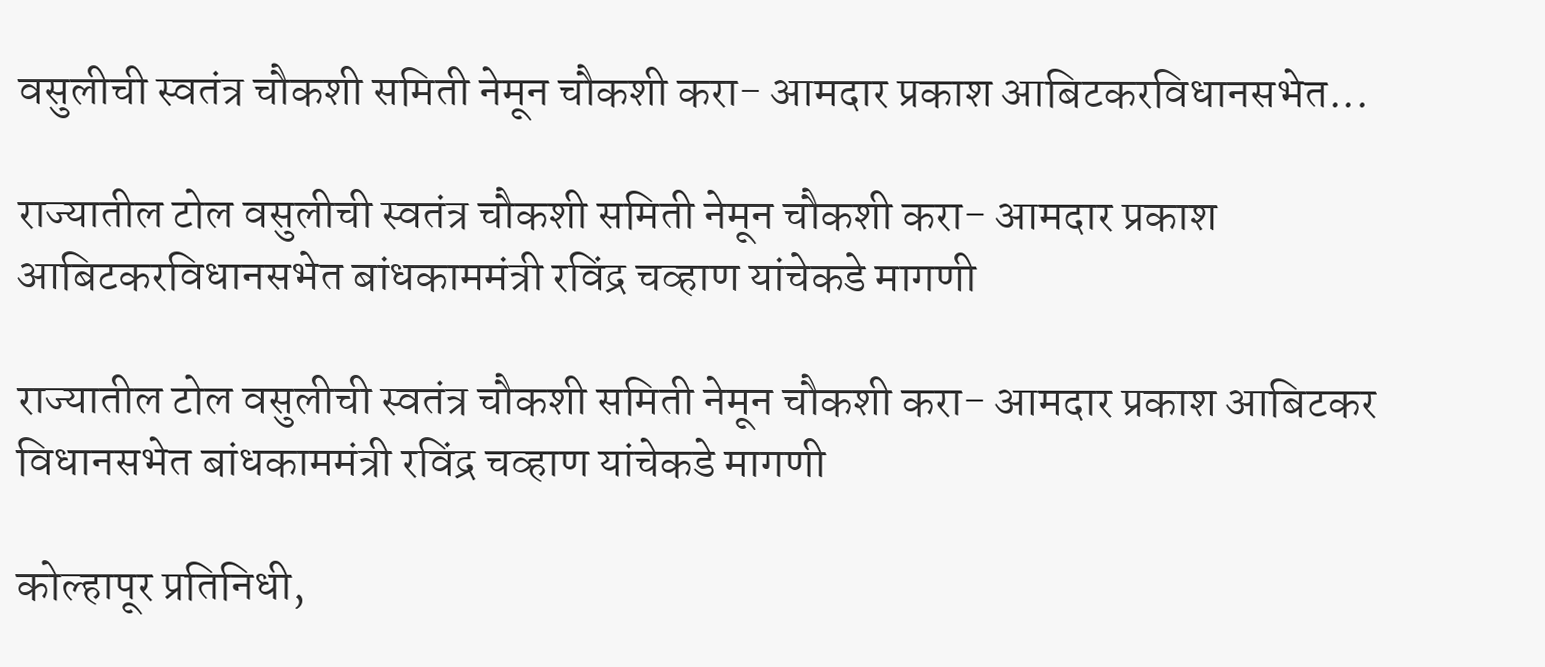वसुलीची स्वतंत्र चौकशी समिती नेमून चौकशी करा- आमदार प्रकाश आबिटकरविधानसभेत...

राज्यातील टोल वसुलीची स्वतंत्र चौकशी समिती नेमून चौकशी करा- आमदार प्रकाश आबिटकरविधानसभेत बांधकाममंत्री रविंद्र चव्हाण यांचेकडे मागणी

राज्यातील टोल वसुलीची स्वतंत्र चौकशी समिती नेमून चौकशी करा- आमदार प्रकाश आबिटकर
विधानसभेत बांधकाममंत्री रविंद्र चव्हाण यांचेकडे मागणी

कोल्हापूर प्रतिनिधी,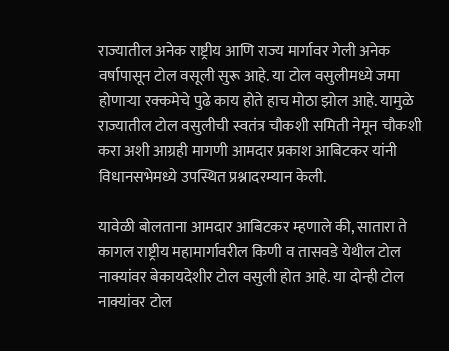राज्यातील अनेक राष्ट्रीय आणि राज्य मार्गावर गेली अनेक वर्षापासून टोल वसूली सुरू आहे. या टोल वसुलीमध्ये जमा होणाऱ्या रक्कमेचे पुढे काय होते हाच मोठा झोल आहे. यामुळे राज्यातील टोल वसुलीची स्वतंत्र चौकशी समिती नेमून चौकशी करा अशी आग्रही मागणी आमदार प्रकाश आबिटकर यांनी विधानसभेमध्ये उपस्थित प्रश्नादरम्यान केली.

यावेळी बोलताना आमदार आबिटकर म्हणाले की, सातारा ते कागल राष्ट्रीय महामार्गावरील किणी व तासवडे येथील टोल नाक्यांवर बेकायदेशीर टोल वसुली होत आहे. या दोन्ही टोल नाक्यांवर टोल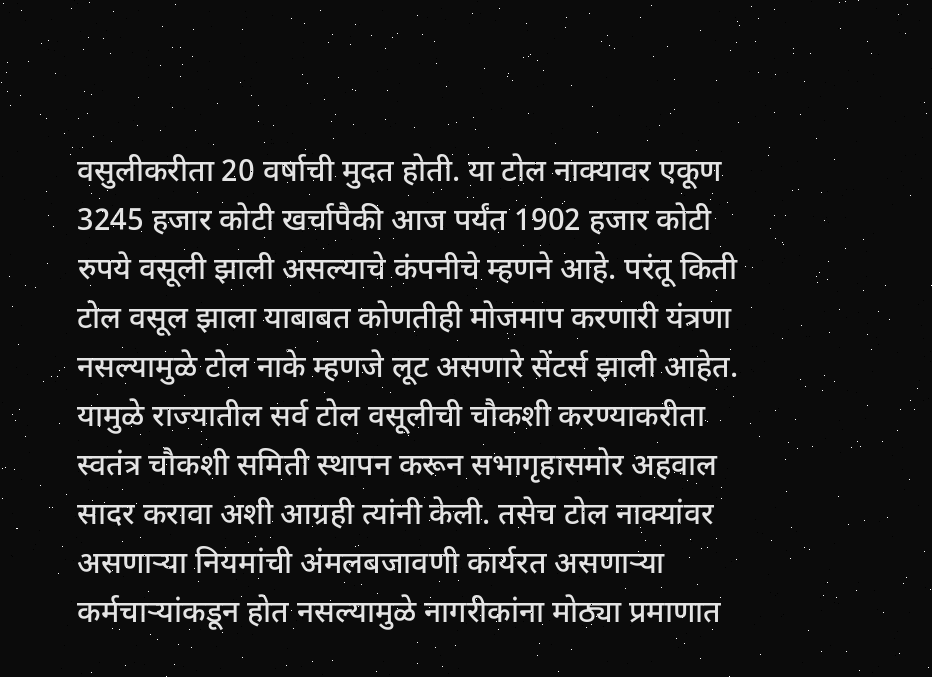वसुलीकरीता 20 वर्षाची मुदत होती. या टोल नाक्यावर एकूण 3245 हजार कोटी खर्चापैकी आज पर्यंत 1902 हजार कोटी रुपये वसूली झाली असल्याचे कंपनीचे म्हणने आहे. परंतू किती टोल वसूल झाला याबाबत कोणतीही मोजमाप करणारी यंत्रणा नसल्यामुळे टोल नाके म्हणजे लूट असणारे सेंटर्स झाली आहेत. यामुळे राज्यातील सर्व टोल वसूलीची चौकशी करण्याकरीता स्वतंत्र चौकशी समिती स्थापन करून सभागृहासमोर अहवाल सादर करावा अशी आग्रही त्यांनी केली. तसेच टोल नाक्यांवर असणाऱ्या नियमांची अंमलबजावणी कार्यरत असणाऱ्या कर्मचाऱ्यांकडून होत नसल्यामुळे नागरीकांना मोठ्या प्रमाणात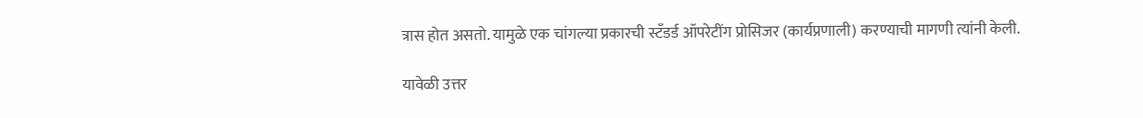त्रास होत असतो. यामुळे एक चांगल्या प्रकारची स्टँडर्ड ऑपरेटींग प्रोसिजर (कार्यप्रणाली) करण्याची मागणी त्यांनी केली.

यावेळी उत्तर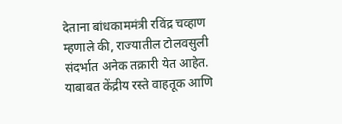देताना बांधकाममंत्री रविंद्र चव्हाण म्हणाले की, राज्यातील टोलवसुली संदर्भात अनेक तक्रारी येत आहेत. याबाबत केंद्रीय रस्ते वाहतूक आणि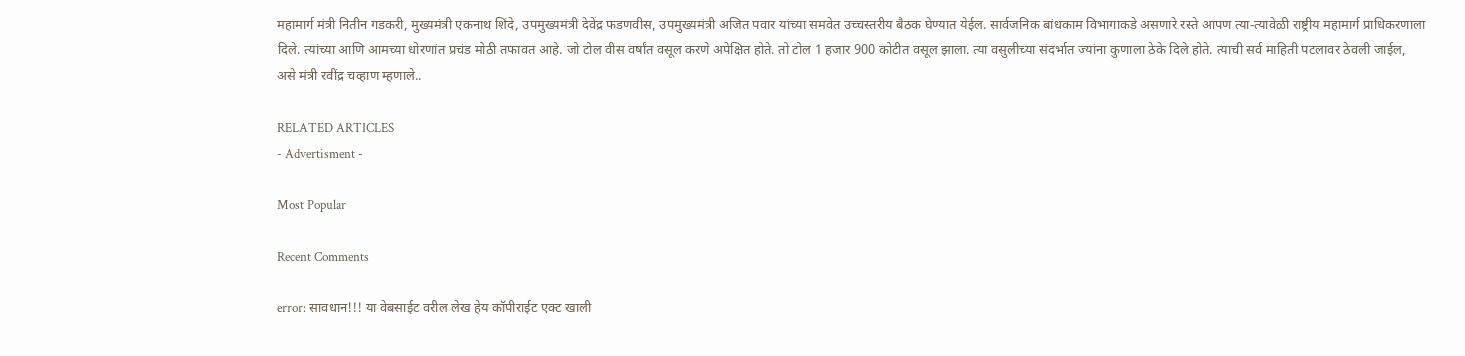महामार्ग मंत्री नितीन गडकरी, मुख्यमंत्री एकनाथ शिंदे, उपमुख्यमंत्री देवेंद्र फडणवीस, उपमुख्यमंत्री अजित पवार यांच्या समवेत उच्चस्तरीय बैठक घेण्यात येईल. सार्वजनिक बांधकाम विभागाकडे असणारे रस्ते आपण त्या-त्यावेळी राष्ट्रीय महामार्ग प्राधिकरणाला दिले. त्यांच्या आणि आमच्या धोरणांत प्रचंड मोठी तफावत आहे. जो टोल वीस वर्षांत वसूल करणे अपेक्षित होते. तो टोल 1 हजार 900 कोटीत वसूल झाला. त्या वसुलीच्या संदर्भात ज्यांना कुणाला ठेके दिले होते. त्याची सर्व माहिती पटलावर ठेवली जाईल, असे मंत्री रवींद्र चव्हाण म्हणाले..

RELATED ARTICLES
- Advertisment -

Most Popular

Recent Comments

error: सावधान!!! या वेबसाईट वरील लेख हेय कॉपीराईट एक्ट खाली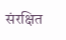संरक्षित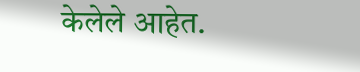केलेले आहेत.